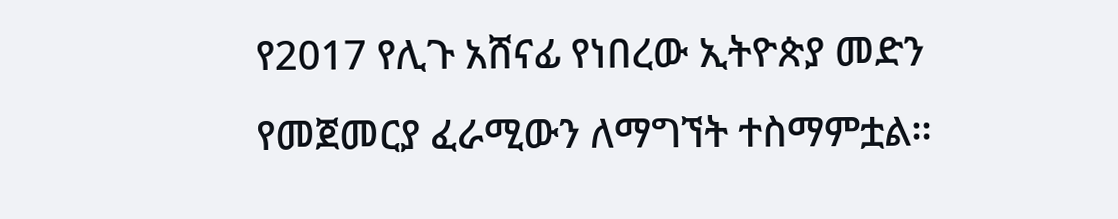የ2017 የሊጉ አሸናፊ የነበረው ኢትዮጵያ መድን የመጀመርያ ፈራሚውን ለማግኘት ተስማምቷል።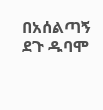በአሰልጣኝ ደጉ ዱባሞ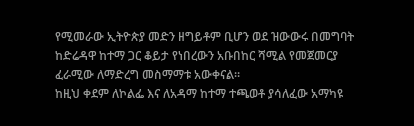የሚመራው ኢትዮጵያ መድን ዘግይቶም ቢሆን ወደ ዝውውሩ በመግባት ከድሬዳዋ ከተማ ጋር ቆይታ የነበረውን አቡበከር ሻሚል የመጀመርያ ፈራሚው ለማድረግ መስማማቱ አውቀናል።
ከዚህ ቀደም ለኮልፌ እና ለአዳማ ከተማ ተጫወቶ ያሳለፈው አማካዩ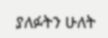ያለፉትን ሁለት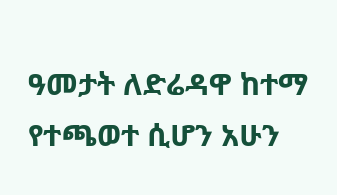ዓመታት ለድሬዳዋ ከተማ የተጫወተ ሲሆን አሁን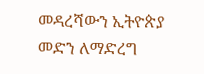መዳረሻውን ኢትዮጵያ መድን ለማድረግ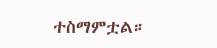ተስማምቷል።